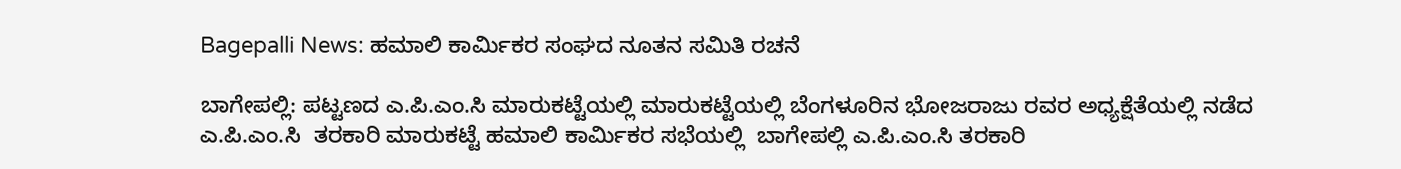Bagepalli News: ಹಮಾಲಿ ಕಾರ್ಮಿಕರ ಸಂಘದ ನೂತನ ಸಮಿತಿ ರಚನೆ

ಬಾಗೇಪಲ್ಲಿ: ಪಟ್ಟಣದ ಎ.ಪಿ.ಎಂ.ಸಿ ಮಾರುಕಟ್ಟೆಯಲ್ಲಿ ಮಾರುಕಟ್ಟೆಯಲ್ಲಿ ಬೆಂಗಳೂರಿನ ಭೋಜರಾಜು ರವರ ಅಧ್ಯಕ್ಷೆತೆಯಲ್ಲಿ ನಡೆದ  ಎ.ಪಿ.ಎಂ.ಸಿ  ತರಕಾರಿ ಮಾರುಕಟ್ಟೆ ಹಮಾಲಿ ಕಾರ್ಮಿಕರ ಸಭೆಯಲ್ಲಿ  ಬಾಗೇಪಲ್ಲಿ ಎ.ಪಿ.ಎಂ.ಸಿ ತರಕಾರಿ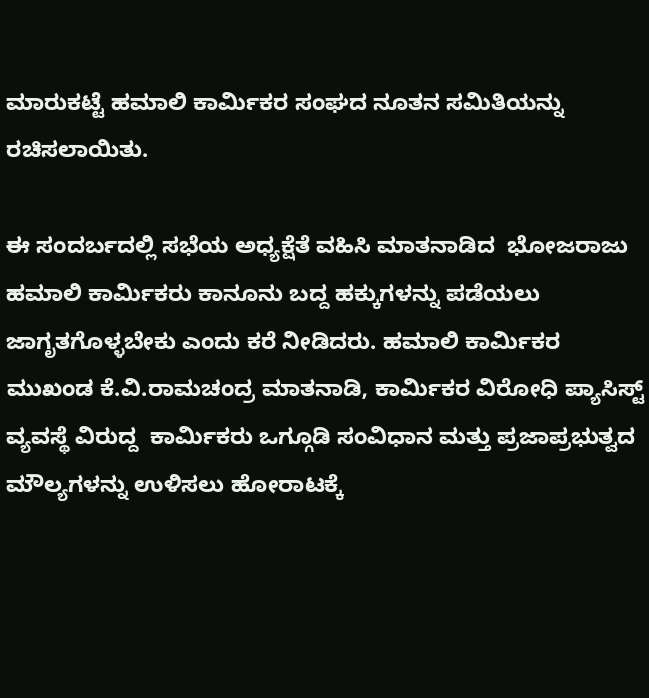ಮಾರುಕಟ್ಟೆ ಹಮಾಲಿ ಕಾರ್ಮಿಕರ ಸಂಘದ ನೂತನ ಸಮಿತಿಯನ್ನು ರಚಿಸಲಾಯಿತು.

ಈ ಸಂದರ್ಬದಲ್ಲಿ ಸಭೆಯ ಅಧ್ಯಕ್ಷೆತೆ ವಹಿಸಿ ಮಾತನಾಡಿದ  ಭೋಜರಾಜು   ಹಮಾಲಿ ಕಾರ್ಮಿಕರು ಕಾನೂನು ಬದ್ದ ಹಕ್ಕುಗಳನ್ನು ಪಡೆಯಲು ಜಾಗೃತಗೊಳ್ಳಬೇಕು ಎಂದು ಕರೆ ನೀಡಿದರು. ಹಮಾಲಿ ಕಾರ್ಮಿಕರ ಮುಖಂಡ ಕೆ.ವಿ.ರಾಮಚಂದ್ರ ಮಾತನಾಡಿ, ಕಾರ್ಮಿಕರ ವಿರೋಧಿ ಪ್ಯಾಸಿಸ್ಟ್ ವ್ಯವಸ್ಥೆ ವಿರುದ್ದ  ಕಾರ್ಮಿಕರು ಒಗ್ಗೂಡಿ ಸಂವಿಧಾನ ಮತ್ತು ಪ್ರಜಾಪ್ರಭುತ್ವದ  ಮೌಲ್ಯಗಳನ್ನು ಉಳಿಸಲು ಹೋರಾಟಕ್ಕೆ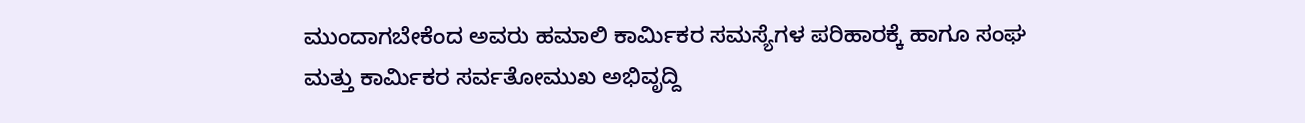ಮುಂದಾಗಬೇಕೆಂದ ಅವರು ಹಮಾಲಿ ಕಾರ್ಮಿಕರ ಸಮಸ್ಯೆಗಳ ಪರಿಹಾರಕ್ಕೆ ಹಾಗೂ ಸಂಘ ಮತ್ತು ಕಾರ್ಮಿಕರ ಸರ್ವತೋಮುಖ ಅಭಿವೃದ್ದಿ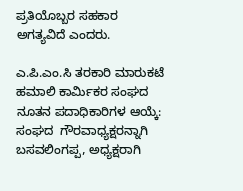ಪ್ರತಿಯೊಬ್ಬರ ಸಹಕಾರ ಅಗತ್ಯವಿದೆ ಎಂದರು.

ಎ.ಪಿ.ಎಂ.ಸಿ ತರಕಾರಿ ಮಾರುಕಟೆ ಹಮಾಲಿ ಕಾರ್ಮಿಕರ ಸಂಘದ ನೂತನ ಪದಾಧಿಕಾರಿಗಳ ಆಯ್ಕೆ: ಸಂಘದ  ಗೌರವಾಧ್ಯಕ್ಷರನ್ನಾಗಿ  ಬಸವಲಿಂಗಪ್ಪ, ಅಧ್ಯಕ್ಷರಾಗಿ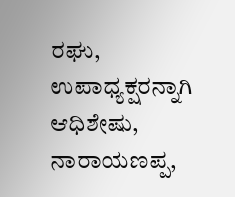ರಘು, ಉಪಾಧ್ಯಕ್ಷರನ್ನಾಗಿ  ಆಧಿಶೇಷು, ನಾರಾಯಣಪ್ಪ,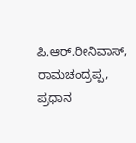ಪಿ.ಆರ್.ರೀನಿವಾಸ್, ರಾಮಚಂದ್ರಪ್ಪ, ಪ್ರಧಾನ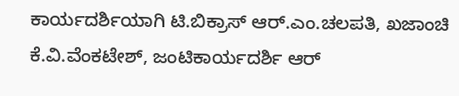ಕಾರ್ಯದರ್ಶಿಯಾಗಿ ಟಿ.ಬಿಕ್ರಾಸ್ ಆರ್.ಎಂ.ಚಲಪತಿ, ಖಜಾಂಚಿ ಕೆ.ವಿ.ವೆಂಕಟೇಶ್, ಜಂಟಿಕಾರ್ಯದರ್ಶಿ ಆರ್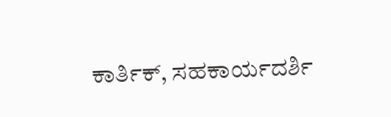ಕಾರ್ತಿಕ್, ಸಹಕಾರ್ಯದರ್ಶಿ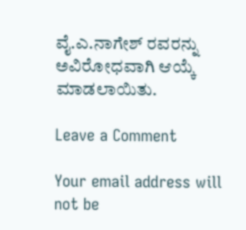ವೈ.ಎ.ನಾಗೇಶ್ ರವರನ್ನು ಅವಿರೋಧವಾಗಿ ಆಯ್ಕೆ ಮಾಡಲಾಯಿತು.

Leave a Comment

Your email address will not be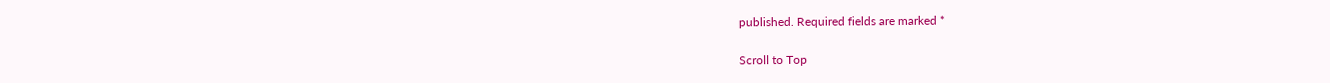published. Required fields are marked *

Scroll to Top